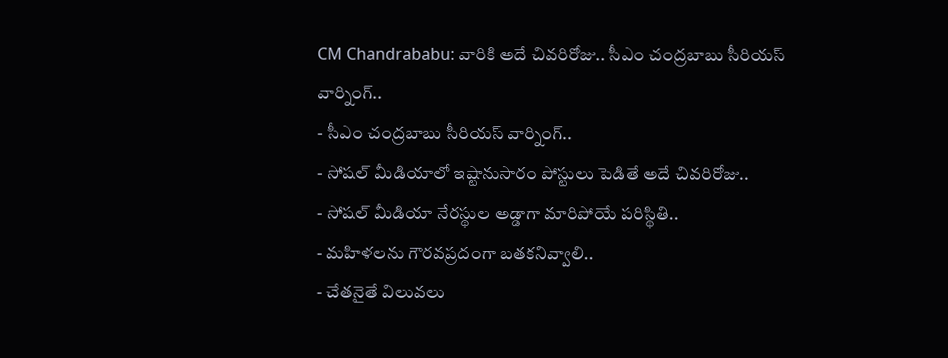CM Chandrababu: వారికి అదే చివరిరోజు.. సీఎం చంద్రబాబు సీరియస్ వార్నింగ్..
- సీఎం చంద్రబాబు సీరియస్ వార్నింగ్..
- సోషల్ మీడియాలో ఇష్టానుసారం పోస్టులు పెడితే అదే చివరిరోజు..
- సోషల్ మీడియా నేరస్థుల అడ్డాగా మారిపోయే పరిస్థితి..
- మహిళలను గౌరవప్రదంగా బతకనివ్వాలి..
- చేతనైతే విలువలు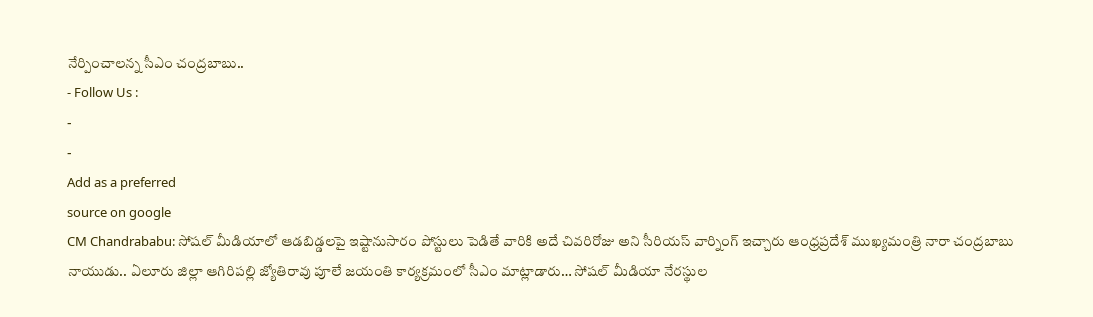నేర్పించాలన్న సీఎం చంద్రబాబు..
- Follow Us :
-
-
Add as a preferred
source on google
CM Chandrababu: సోషల్ మీడియాలో ఆడబిడ్డలపై ఇష్టానుసారం పోస్టులు పెడితే వారికి అదే చివరిరోజు అని సీరియస్ వార్నింగ్ ఇచ్చారు ఆంధ్రప్రదేశ్ ముఖ్యమంత్రి నారా చంద్రబాబు నాయుడు.. ఏలూరు జిల్లా ఆగిరిపల్లి జ్యోతిరావు పూలే జయంతి కార్యక్రమంలో సీఎం మాట్లాడారు… సోషల్ మీడియా నేరస్థుల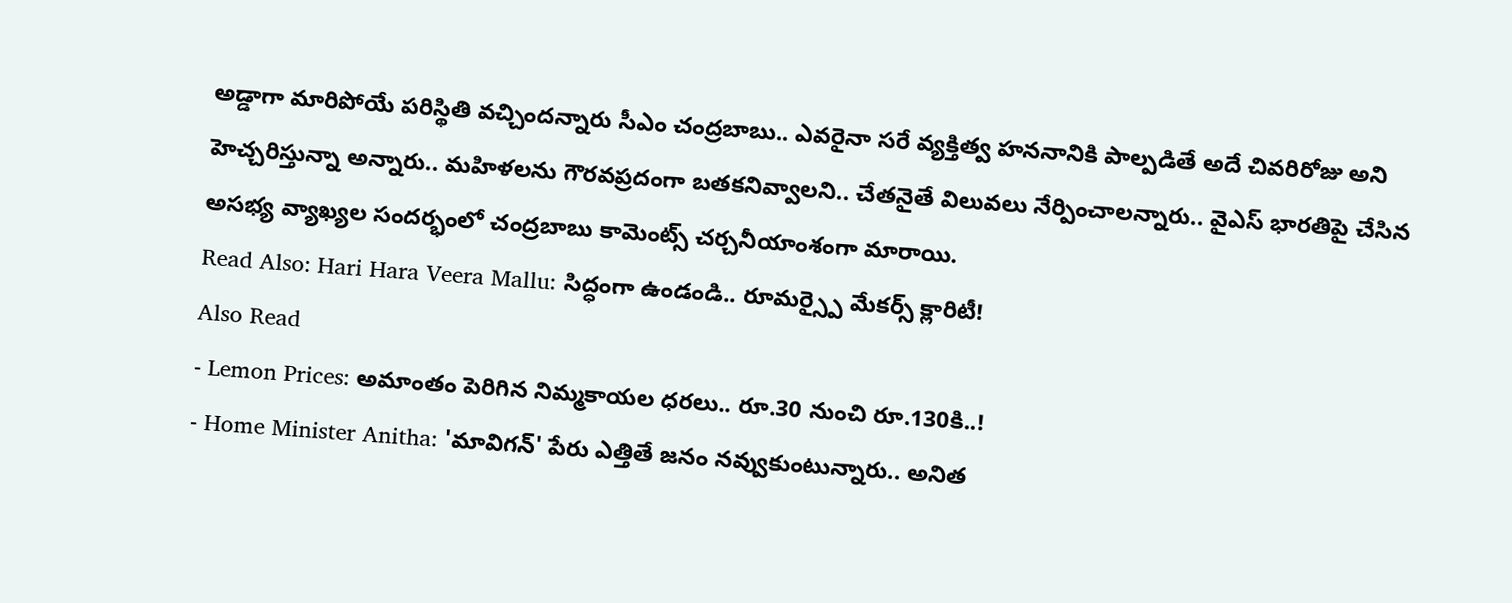అడ్డాగా మారిపోయే పరిస్థితి వచ్చిందన్నారు సీఎం చంద్రబాబు.. ఎవరైనా సరే వ్యక్తిత్వ హననానికి పాల్పడితే అదే చివరిరోజు అని హెచ్చరిస్తున్నా అన్నారు.. మహిళలను గౌరవప్రదంగా బతకనివ్వాలని.. చేతనైతే విలువలు నేర్పించాలన్నారు.. వైఎస్ భారతిపై చేసిన అసభ్య వ్యాఖ్యల సందర్భంలో చంద్రబాబు కామెంట్స్ చర్చనీయాంశంగా మారాయి.
Read Also: Hari Hara Veera Mallu: సిద్ధంగా ఉండండి.. రూమర్స్పై మేకర్స్ క్లారిటీ!
Also Read
- Lemon Prices: అమాంతం పెరిగిన నిమ్మకాయల ధరలు.. రూ.30 నుంచి రూ.130కి..!
- Home Minister Anitha: 'మావిగన్' పేరు ఎత్తితే జనం నవ్వుకుంటున్నారు.. అనిత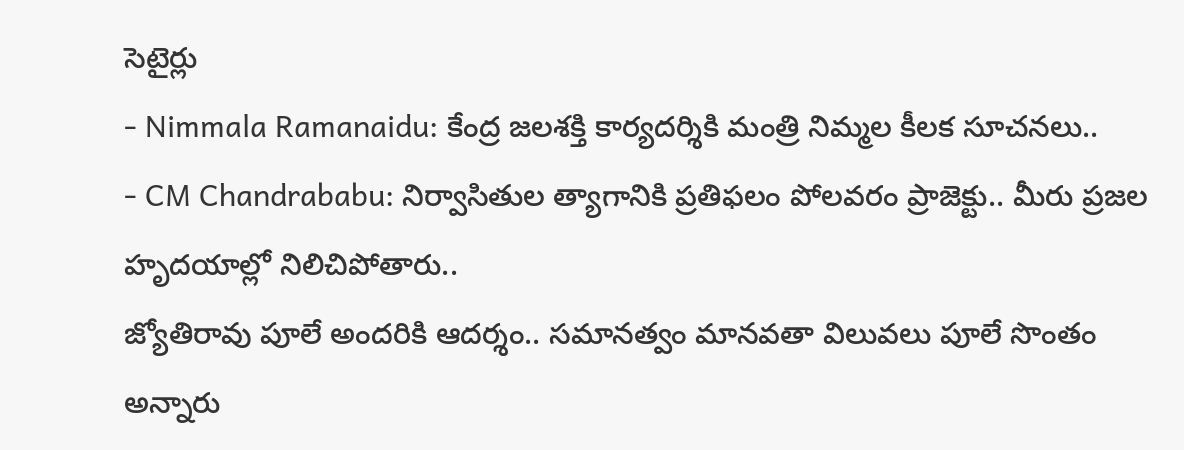సెటైర్లు
- Nimmala Ramanaidu: కేంద్ర జలశక్తి కార్యదర్శికి మంత్రి నిమ్మల కీలక సూచనలు..
- CM Chandrababu: నిర్వాసితుల త్యాగానికి ప్రతిఫలం పోలవరం ప్రాజెక్టు.. మీరు ప్రజల హృదయాల్లో నిలిచిపోతారు..
జ్యోతిరావు పూలే అందరికి ఆదర్శం.. సమానత్వం మానవతా విలువలు పూలే సొంతం అన్నారు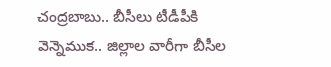చంద్రబాబు.. బీసీలు టీడీపీకి వెన్నెముక.. జిల్లాల వారీగా బీసీల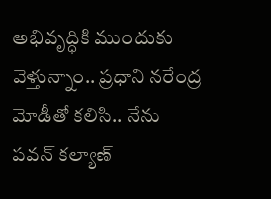అభివృద్ధికి ముందుకు వెళ్తున్నాం.. ప్రధాని నరేంద్ర మోడీతో కలిసి.. నేను పవన్ కల్యాణ్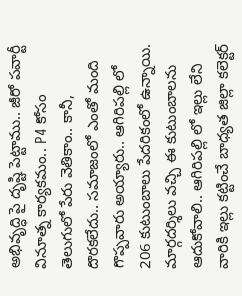అభివృద్ధి పై దృష్టి పెట్టాము.. జీరో పవార్టీ వినూత్న కార్యకమం.. P4 కోసం తెలుగులో పేరు వెతికాం.. కానీ, దొరకలేదు.. సమాజంలో ఎంతో మంది గొప్పవారు అయ్యారు.. ఆగిరిపల్లి లో 206 కుటుంబాలు పేదరికంలో ఉన్నాయి. మార్గదర్శిలు వచ్చి ఈ కుటుంబాలను ఆదుకోవాలి.. ఆగిరిపల్లి లో ఇల్లు లేని వారికి ఇల్లు కట్టించే బాధ్యత జిల్లా కలెక్టర్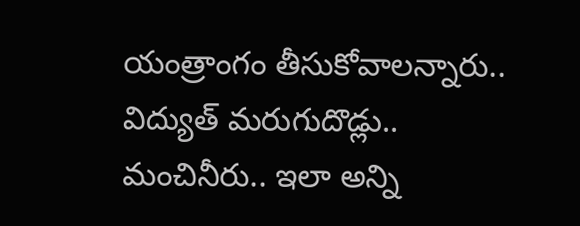యంత్రాంగం తీసుకోవాలన్నారు.. విద్యుత్ మరుగుదొడ్లు.. మంచినీరు.. ఇలా అన్ని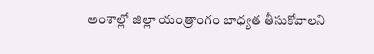అంశాల్లో జిల్లా యంత్రాంగం బాధ్యత తీసుకోవాలని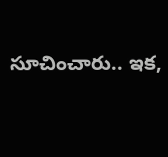సూచించారు.. ఇక,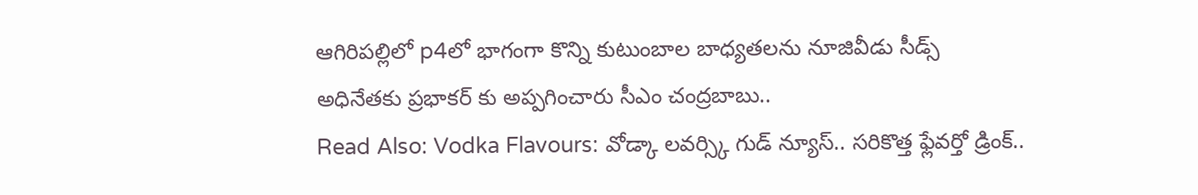ఆగిరిపల్లిలో p4లో భాగంగా కొన్ని కుటుంబాల బాధ్యతలను నూజివీడు సీడ్స్ అధినేతకు ప్రభాకర్ కు అప్పగించారు సీఎం చంద్రబాబు..
Read Also: Vodka Flavours: వోడ్కా లవర్స్కి గుడ్ న్యూస్.. సరికొత్త ఫ్లేవర్తో డ్రింక్..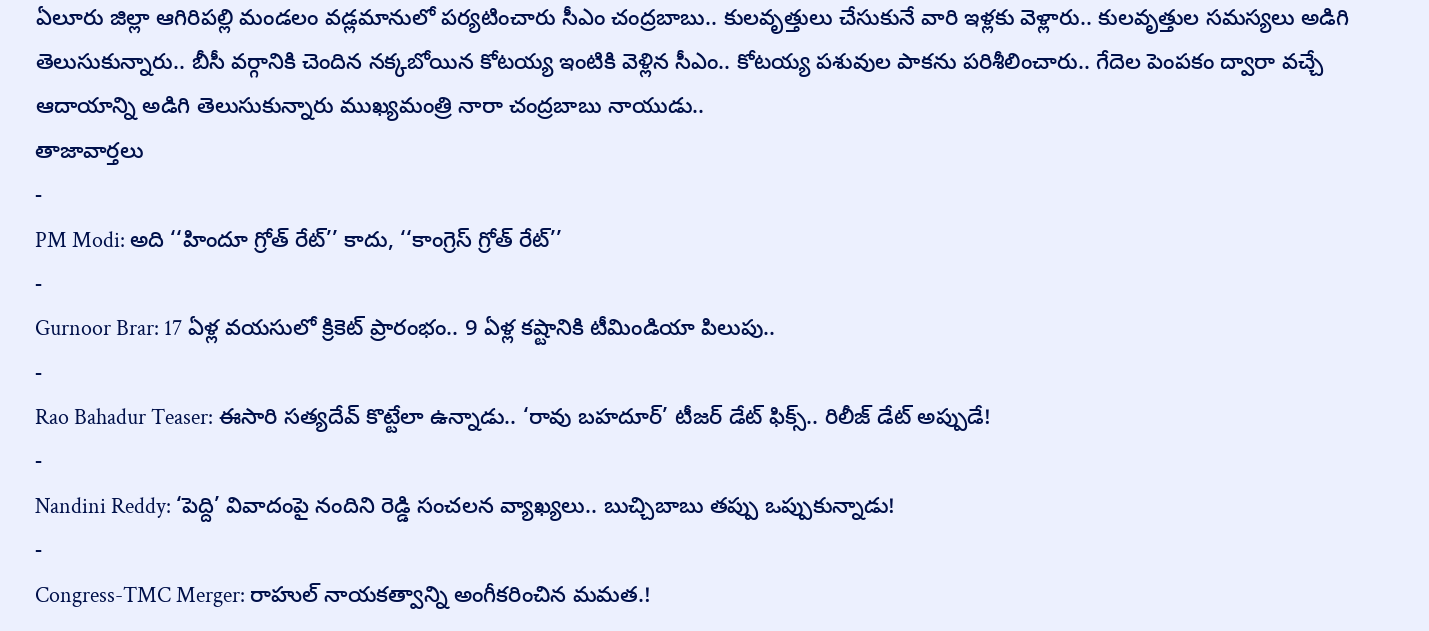ఏలూరు జిల్లా ఆగిరిపల్లి మండలం వడ్లమానులో పర్యటించారు సీఎం చంద్రబాబు.. కులవృత్తులు చేసుకునే వారి ఇళ్లకు వెళ్లారు.. కులవృత్తుల సమస్యలు అడిగి తెలుసుకున్నారు.. బీసీ వర్గానికి చెందిన నక్కబోయిన కోటయ్య ఇంటికి వెళ్లిన సీఎం.. కోటయ్య పశువుల పాకను పరిశీలించారు.. గేదెల పెంపకం ద్వారా వచ్చే ఆదాయాన్ని అడిగి తెలుసుకున్నారు ముఖ్యమంత్రి నారా చంద్రబాబు నాయుడు..
తాజావార్తలు
-
PM Modi: అది ‘‘హిందూ గ్రోత్ రేట్’’ కాదు, ‘‘కాంగ్రెస్ గ్రోత్ రేట్’’
-
Gurnoor Brar: 17 ఏళ్ల వయసులో క్రికెట్ ప్రారంభం.. 9 ఏళ్ల కష్టానికి టీమిండియా పిలుపు..
-
Rao Bahadur Teaser: ఈసారి సత్యదేవ్ కొట్టేలా ఉన్నాడు.. ‘రావు బహదూర్’ టీజర్ డేట్ ఫిక్స్.. రిలీజ్ డేట్ అప్పుడే!
-
Nandini Reddy: ‘పెద్ది’ వివాదంపై నందిని రెడ్డి సంచలన వ్యాఖ్యలు.. బుచ్చిబాబు తప్పు ఒప్పుకున్నాడు!
-
Congress-TMC Merger: రాహుల్ నాయకత్వాన్ని అంగీకరించిన మమత.!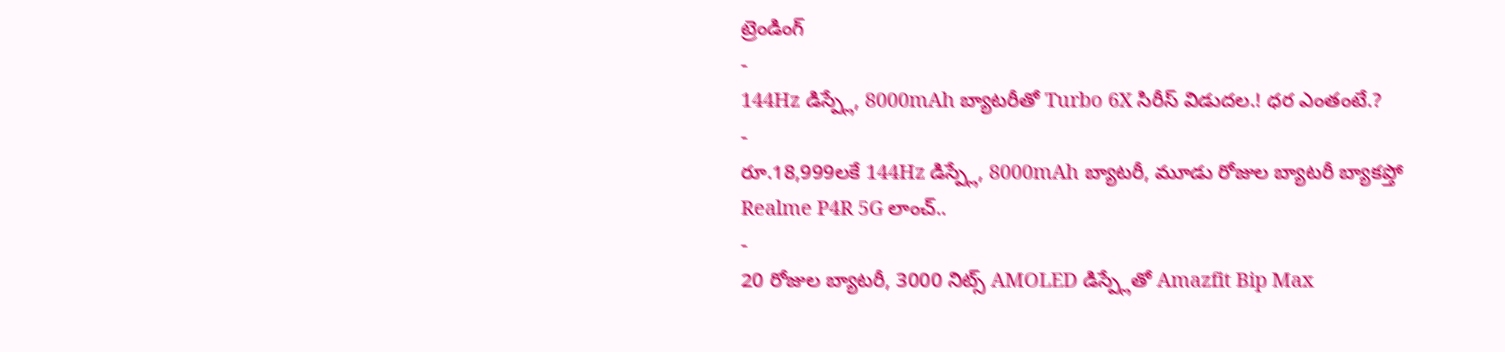ట్రెండింగ్
-
144Hz డిస్ప్లే, 8000mAh బ్యాటరీతో Turbo 6X సిరీస్ విడుదల.! ధర ఎంతంటే.?
-
రూ.18,999లకే 144Hz డిస్ప్లే, 8000mAh బ్యాటరీ, మూడు రోజుల బ్యాటరీ బ్యాకప్తో Realme P4R 5G లాంచ్..
-
20 రోజుల బ్యాటరీ, 3000 నిట్స్ AMOLED డిస్ప్లేతో Amazfit Bip Max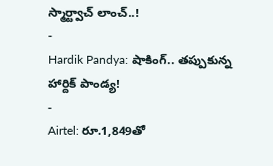స్మార్ట్వాచ్ లాంచ్..!
-
Hardik Pandya: షాకింగ్.. తప్పుకున్న హార్దిక్ పాండ్య!
-
Airtel: రూ.1,849తో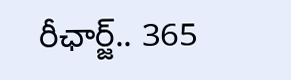రీఛార్జ్.. 365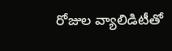రోజుల వ్యాలిడిటీతో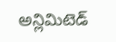అన్లిమిటెడ్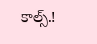కాల్స్.!